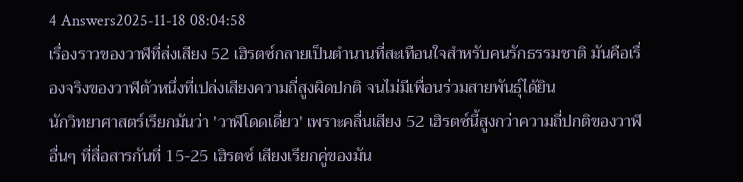4 Answers2025-11-18 08:04:58
เรื่องราวของวาฬที่ส่งเสียง 52 เฮิรตซ์กลายเป็นตำนานที่สะเทือนใจสำหรับคนรักธรรมชาติ มันคือเรื่องจริงของวาฬตัวหนึ่งที่เปล่งเสียงความถี่สูงผิดปกติ จนไม่มีเพื่อนร่วมสายพันธุ์ได้ยิน
นักวิทยาศาสตร์เรียกมันว่า 'วาฬโดดเดี่ยว' เพราะคลื่นเสียง 52 เฮิรตซ์นี้สูงกว่าความถี่ปกติของวาฬอื่นๆ ที่สื่อสารกันที่ 15-25 เฮิรตซ์ เสียงเรียกคู่ของมัน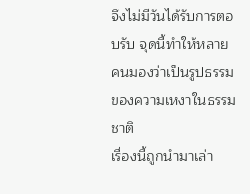จึงไม่มีวันได้รับการตอบรับ จุดนี้ทำให้หลายคนมองว่าเป็นรูปธรรมของความเหงาในธรรมชาติ
เรื่องนี้ถูกนำมาเล่า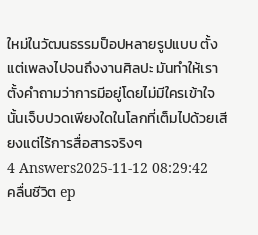ใหม่ในวัฒนธรรมป็อปหลายรูปแบบ ตั้งแต่เพลงไปจนถึงงานศิลปะ มันทำให้เราตั้งคำถามว่าการมีอยู่โดยไม่มีใครเข้าใจนั้นเจ็บปวดเพียงใดในโลกที่เต็มไปด้วยเสียงแต่ไร้การสื่อสารจริงๆ
4 Answers2025-11-12 08:29:42
คลื่นชีวิต ep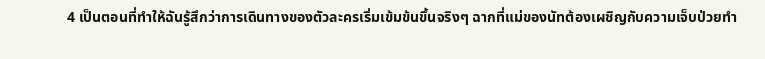4 เป็นตอนที่ทำให้ฉันรู้สึกว่าการเดินทางของตัวละครเริ่มเข้มข้นขึ้นจริงๆ ฉากที่แม่ของนัทต้องเผชิญกับความเจ็บป่วยทำ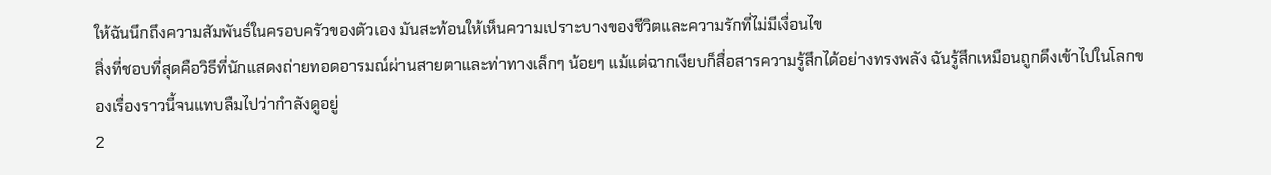ให้ฉันนึกถึงความสัมพันธ์ในครอบครัวของตัวเอง มันสะท้อนให้เห็นความเปราะบางของชีวิตและความรักที่ไม่มีเงื่อนไข
สิ่งที่ชอบที่สุดคือวิธีที่นักแสดงถ่ายทอดอารมณ์ผ่านสายตาและท่าทางเล็กๆ น้อยๆ แม้แต่ฉากเงียบก็สื่อสารความรู้สึกได้อย่างทรงพลัง ฉันรู้สึกเหมือนถูกดึงเข้าไปในโลกของเรื่องราวนี้จนแทบลืมไปว่ากำลังดูอยู่
2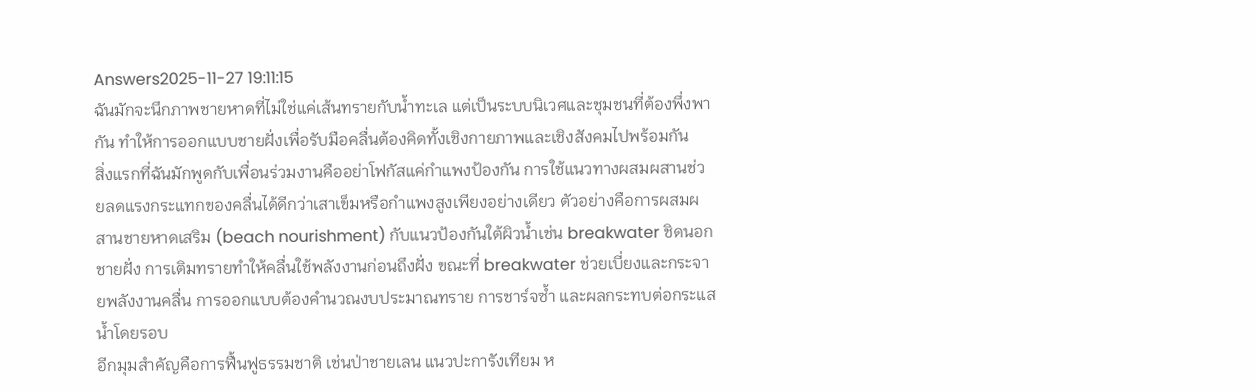Answers2025-11-27 19:11:15
ฉันมักจะนึกภาพชายหาดที่ไม่ใช่แค่เส้นทรายกับน้ำทะเล แต่เป็นระบบนิเวศและชุมชนที่ต้องพึ่งพากัน ทำให้การออกแบบชายฝั่งเพื่อรับมือคลื่นต้องคิดทั้งเชิงกายภาพและเชิงสังคมไปพร้อมกัน
สิ่งแรกที่ฉันมักพูดกับเพื่อนร่วมงานคืออย่าโฟกัสแค่กำแพงป้องกัน การใช้แนวทางผสมผสานช่วยลดแรงกระแทกของคลื่นได้ดีกว่าเสาเข็มหรือกำแพงสูงเพียงอย่างเดียว ตัวอย่างคือการผสมผสานชายหาดเสริม (beach nourishment) กับแนวป้องกันใต้ผิวน้ำเช่น breakwater ชิดนอกชายฝั่ง การเติมทรายทำให้คลื่นใช้พลังงานก่อนถึงฝั่ง ขณะที่ breakwater ช่วยเบี่ยงและกระจายพลังงานคลื่น การออกแบบต้องคำนวณงบประมาณทราย การชาร์จซ้ำ และผลกระทบต่อกระแสน้ำโดยรอบ
อีกมุมสำคัญคือการฟื้นฟูธรรมชาติ เช่นป่าชายเลน แนวปะการังเทียม ห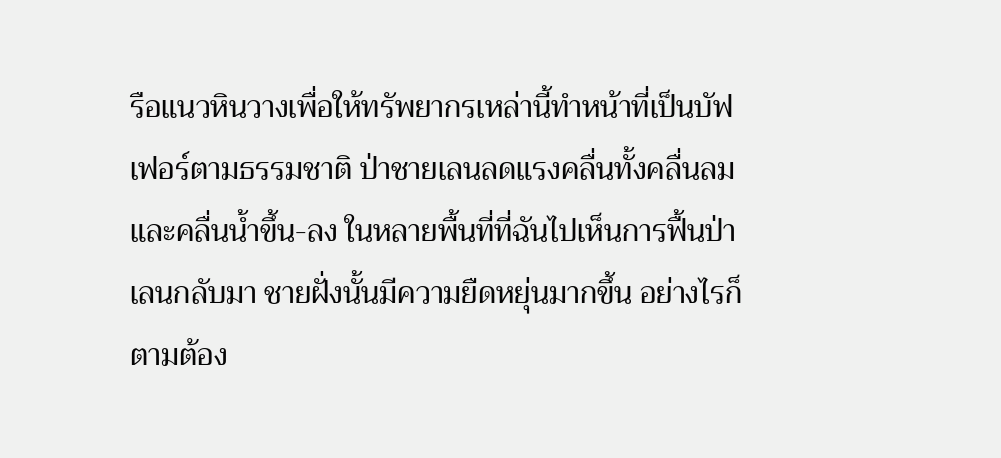รือแนวหินวางเพื่อให้ทรัพยากรเหล่านี้ทำหน้าที่เป็นบัฟเฟอร์ตามธรรมชาติ ป่าชายเลนลดแรงคลื่นทั้งคลื่นลมและคลื่นน้ำขึ้น-ลง ในหลายพื้นที่ที่ฉันไปเห็นการฟื้นป่าเลนกลับมา ชายฝั่งนั้นมีความยืดหยุ่นมากขึ้น อย่างไรก็ตามต้อง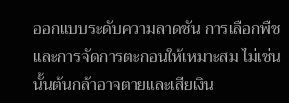ออกแบบระดับความลาดชัน การเลือกพืช และการจัดการตะกอนให้เหมาะสม ไม่เช่นนั้นต้นกล้าอาจตายและเสียเงิน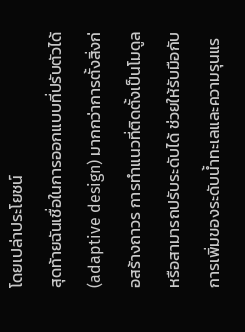โดยเปล่าประโยชน์
สุดท้ายฉันเชื่อในการออกแบบที่ปรับตัวได้ (adaptive design) มากกว่าการตั้งสิ่งก่อสร้างถาวร การทำแนวที่ติดตั้งเป็นโมดูลหรือสามารถปรับระดับได้ ช่วยให้รับมือกับการเพิ่มของระดับน้ำทะเลและความรุนแร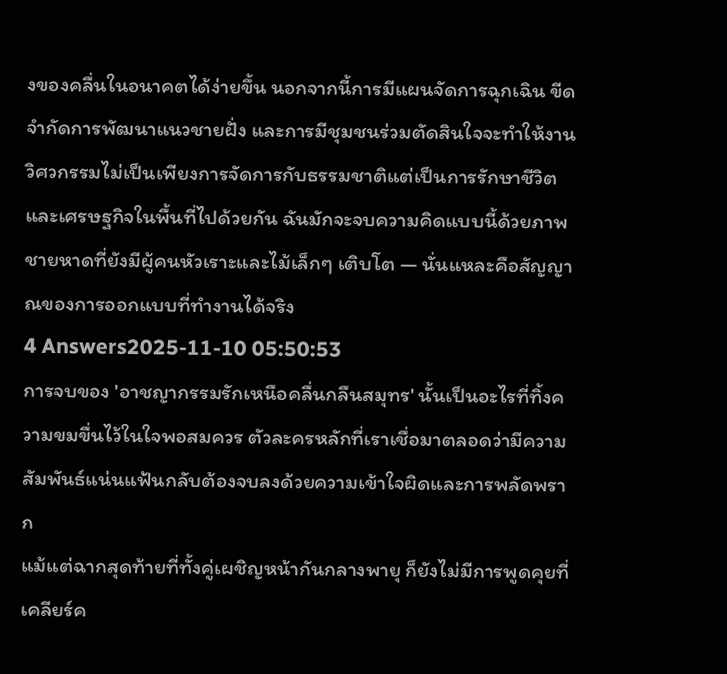งของคลื่นในอนาคตได้ง่ายขึ้น นอกจากนี้การมีแผนจัดการฉุกเฉิน ขีดจำกัดการพัฒนาแนวชายฝั่ง และการมีชุมชนร่วมตัดสินใจจะทำให้งานวิศวกรรมไม่เป็นเพียงการจัดการกับธรรมชาติแต่เป็นการรักษาชีวิตและเศรษฐกิจในพื้นที่ไปด้วยกัน ฉันมักจะจบความคิดแบบนี้ด้วยภาพชายหาดที่ยังมีผู้คนหัวเราะและไม้เล็กๆ เติบโต — นั่นแหละคือสัญญาณของการออกแบบที่ทำงานได้จริง
4 Answers2025-11-10 05:50:53
การจบของ 'อาชญากรรมรักเหนือคลื่นกลืนสมุทร' นั้นเป็นอะไรที่ทิ้งความขมขื่นไว้ในใจพอสมควร ตัวละครหลักที่เราเชื่อมาตลอดว่ามีความสัมพันธ์แน่นแฟ้นกลับต้องจบลงด้วยความเข้าใจผิดและการพลัดพราก
แม้แต่ฉากสุดท้ายที่ทั้งคู่เผชิญหน้ากันกลางพายุ ก็ยังไม่มีการพูดคุยที่เคลียร์ค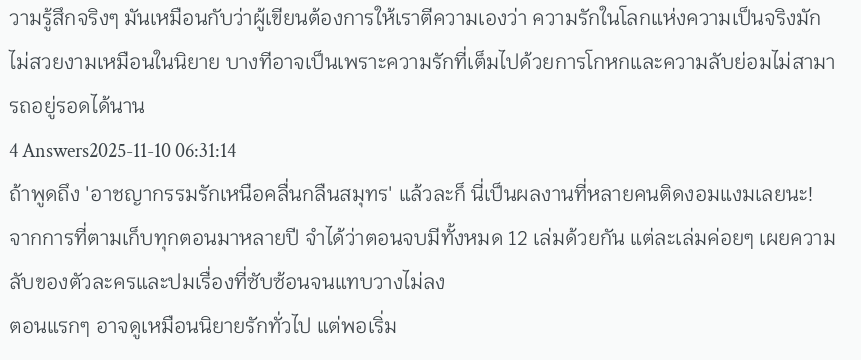วามรู้สึกจริงๆ มันเหมือนกับว่าผู้เขียนต้องการให้เราตีความเองว่า ความรักในโลกแห่งความเป็นจริงมักไม่สวยงามเหมือนในนิยาย บางทีอาจเป็นเพราะความรักที่เต็มไปด้วยการโกหกและความลับย่อมไม่สามารถอยู่รอดได้นาน
4 Answers2025-11-10 06:31:14
ถ้าพูดถึง 'อาชญากรรมรักเหนือคลื่นกลืนสมุทร' แล้วละก็ นี่เป็นผลงานที่หลายคนติดงอมแงมเลยนะ! จากการที่ตามเก็บทุกตอนมาหลายปี จำได้ว่าตอนจบมีทั้งหมด 12 เล่มด้วยกัน แต่ละเล่มค่อยๆ เผยความลับของตัวละครและปมเรื่องที่ซับซ้อนจนแทบวางไม่ลง
ตอนแรกๆ อาจดูเหมือนนิยายรักทั่วไป แต่พอเริ่ม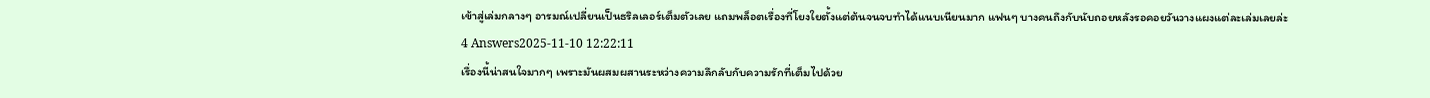เข้าสู่เล่มกลางๆ อารมณ์เปลี่ยนเป็นธริลเลอร์เต็มตัวเลย แถมพล็อตเรื่องที่โยงใยตั้งแต่ต้นจนจบทำได้แนบเนียนมาก แฟนๆ บางคนถึงกับนับถอยหลังรอคอยวันวางแผงแต่ละเล่มเลยล่ะ
4 Answers2025-11-10 12:22:11
เรื่องนี้น่าสนใจมากๆ เพราะมันผสมผสานระหว่างความลึกลับกับความรักที่เต็มไปด้วย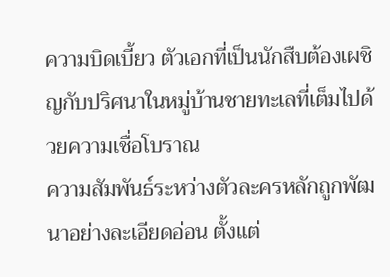ความบิดเบี้ยว ตัวเอกที่เป็นนักสืบต้องเผชิญกับปริศนาในหมู่บ้านชายทะเลที่เต็มไปด้วยความเชื่อโบราณ
ความสัมพันธ์ระหว่างตัวละครหลักถูกพัฒนาอย่างละเอียดอ่อน ตั้งแต่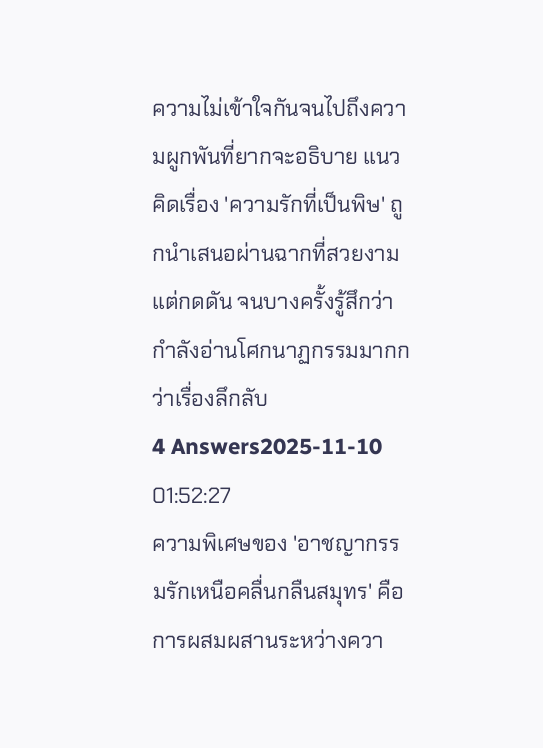ความไม่เข้าใจกันจนไปถึงความผูกพันที่ยากจะอธิบาย แนวคิดเรื่อง 'ความรักที่เป็นพิษ' ถูกนำเสนอผ่านฉากที่สวยงามแต่กดดัน จนบางครั้งรู้สึกว่ากำลังอ่านโศกนาฏกรรมมากกว่าเรื่องลึกลับ
4 Answers2025-11-10 01:52:27
ความพิเศษของ 'อาชญากรรมรักเหนือคลื่นกลืนสมุทร' คือการผสมผสานระหว่างควา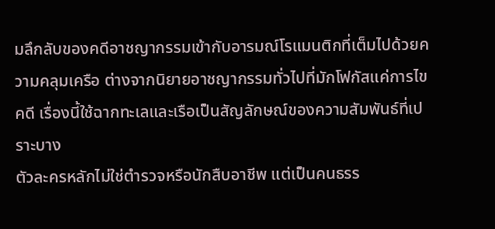มลึกลับของคดีอาชญากรรมเข้ากับอารมณ์โรแมนติกที่เต็มไปด้วยความคลุมเครือ ต่างจากนิยายอาชญากรรมทั่วไปที่มักโฟกัสแค่การไขคดี เรื่องนี้ใช้ฉากทะเลและเรือเป็นสัญลักษณ์ของความสัมพันธ์ที่เปราะบาง
ตัวละครหลักไม่ใช่ตำรวจหรือนักสืบอาชีพ แต่เป็นคนธรร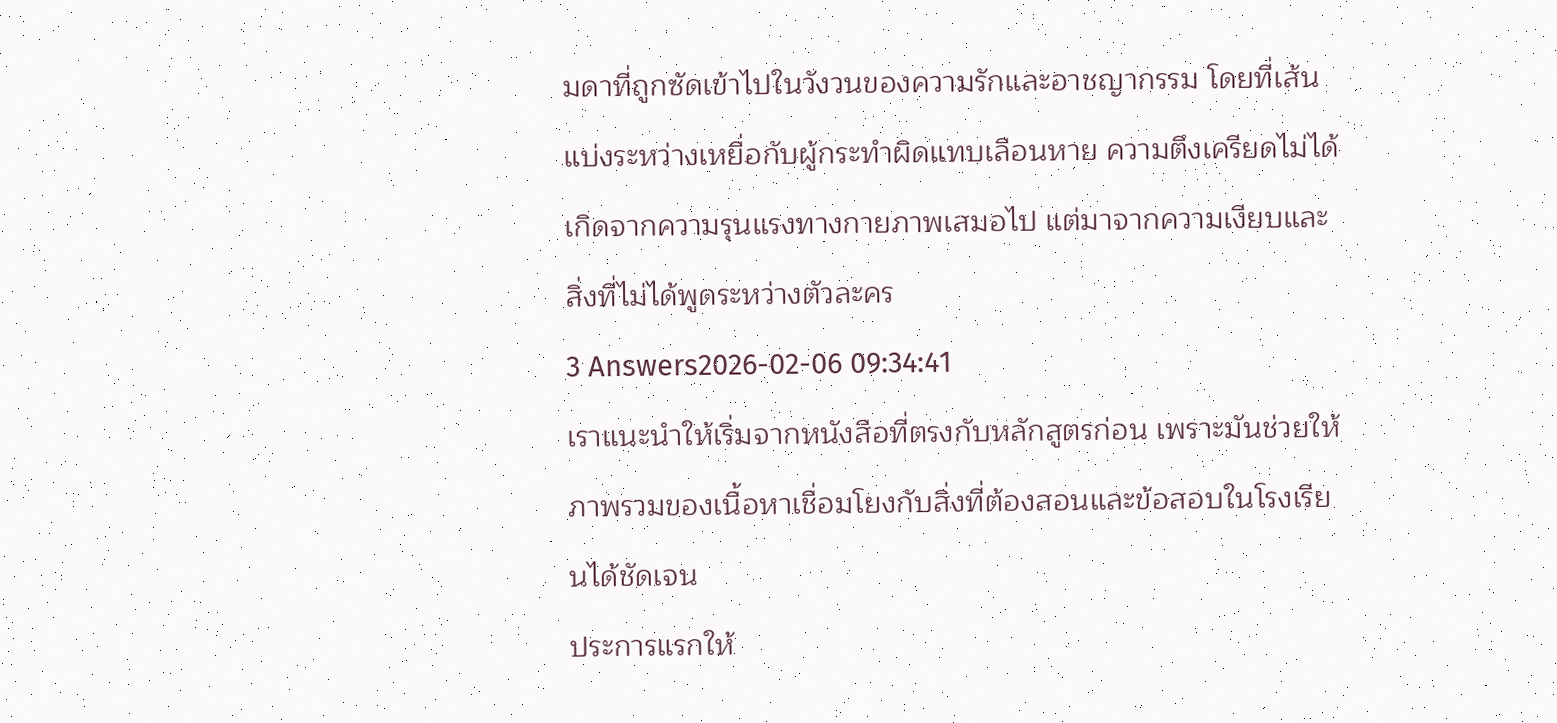มดาที่ถูกซัดเข้าไปในวังวนของความรักและอาชญากรรม โดยที่เส้นแบ่งระหว่างเหยื่อกับผู้กระทำผิดแทบเลือนหาย ความตึงเครียดไม่ได้เกิดจากความรุนแรงทางกายภาพเสมอไป แต่มาจากความเงียบและสิ่งที่ไม่ได้พูดระหว่างตัวละคร
3 Answers2026-02-06 09:34:41
เราแนะนำให้เริ่มจากหนังสือที่ตรงกับหลักสูตรก่อน เพราะมันช่วยให้ภาพรวมของเนื้อหาเชื่อมโยงกับสิ่งที่ต้องสอนและข้อสอบในโรงเรียนได้ชัดเจน
ประการแรกให้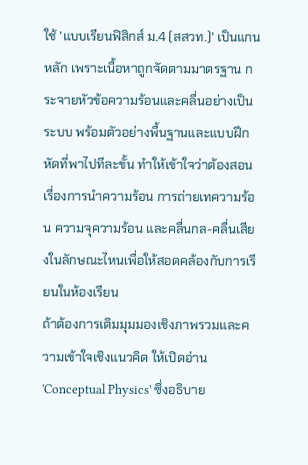ใช้ 'แบบเรียนฟิสิกส์ ม.4 (สสวท.)' เป็นแกนหลัก เพราะเนื้อหาถูกจัดตามมาตรฐาน กระจายหัวข้อความร้อนและคลื่นอย่างเป็นระบบ พร้อมตัวอย่างพื้นฐานและแบบฝึกหัดที่พาไปทีละขั้น ทำให้เข้าใจว่าต้องสอนเรื่องการนำความร้อน การถ่ายเทความร้อน ความจุความร้อน และคลื่นกล-คลื่นเสียงในลักษณะไหนเพื่อให้สอดคล้องกับการเรียนในห้องเรียน
ถ้าต้องการเติมมุมมองเชิงภาพรวมและความเข้าใจเชิงแนวคิด ให้เปิดอ่าน 'Conceptual Physics' ซึ่งอธิบาย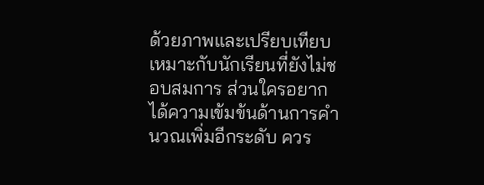ด้วยภาพและเปรียบเทียบเหมาะกับนักเรียนที่ยังไม่ชอบสมการ ส่วนใครอยากได้ความเข้มข้นด้านการคำนวณเพิ่มอีกระดับ ควร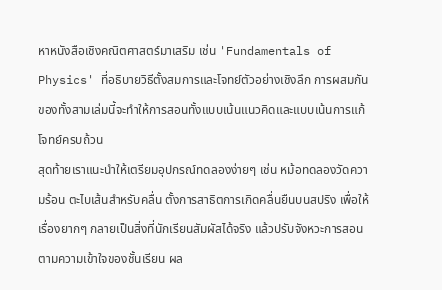หาหนังสือเชิงคณิตศาสตร์มาเสริม เช่น 'Fundamentals of Physics' ที่อธิบายวิธีตั้งสมการและโจทย์ตัวอย่างเชิงลึก การผสมกันของทั้งสามเล่มนี้จะทำให้การสอนทั้งแบบเน้นแนวคิดและแบบเน้นการแก้โจทย์ครบถ้วน
สุดท้ายเราแนะนำให้เตรียมอุปกรณ์ทดลองง่ายๆ เช่น หม้อทดลองวัดความร้อน ตะไบเส้นสำหรับคลื่น ตั้งการสาธิตการเกิดคลื่นยืนบนสปริง เพื่อให้เรื่องยากๆ กลายเป็นสิ่งที่นักเรียนสัมผัสได้จริง แล้วปรับจังหวะการสอนตามความเข้าใจของชั้นเรียน ผล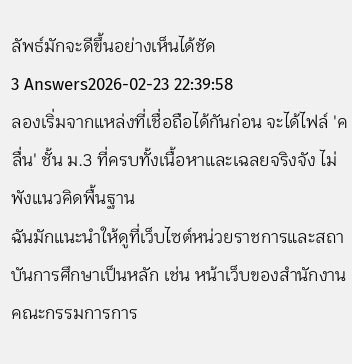ลัพธ์มักจะดีขึ้นอย่างเห็นได้ชัด
3 Answers2026-02-23 22:39:58
ลองเริ่มจากแหล่งที่เชื่อถือได้กันก่อน จะได้ไฟล์ 'คลื่น' ชั้น ม.3 ที่ครบทั้งเนื้อหาและเฉลยจริงจัง ไม่พังแนวคิดพื้นฐาน
ฉันมักแนะนำให้ดูที่เว็บไซต์หน่วยราชการและสถาบันการศึกษาเป็นหลัก เช่น หน้าเว็บของสำนักงานคณะกรรมการการ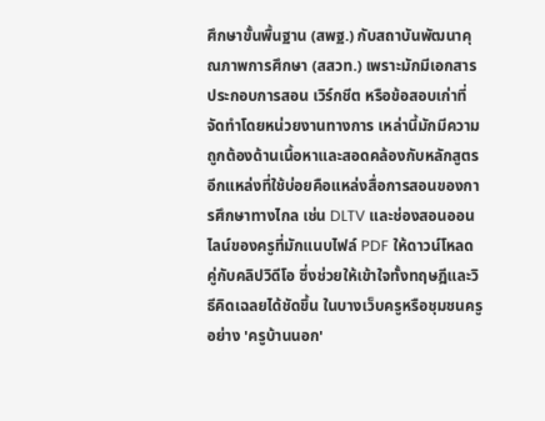ศึกษาขั้นพื้นฐาน (สพฐ.) กับสถาบันพัฒนาคุณภาพการศึกษา (สสวท.) เพราะมักมีเอกสารประกอบการสอน เวิร์กชีต หรือข้อสอบเก่าที่จัดทำโดยหน่วยงานทางการ เหล่านี้มักมีความถูกต้องด้านเนื้อหาและสอดคล้องกับหลักสูตร
อีกแหล่งที่ใช้บ่อยคือแหล่งสื่อการสอนของการศึกษาทางไกล เช่น DLTV และช่องสอนออนไลน์ของครูที่มักแนบไฟล์ PDF ให้ดาวน์โหลด คู่กับคลิปวิดีโอ ซึ่งช่วยให้เข้าใจทั้งทฤษฎีและวิธีคิดเฉลยได้ชัดขึ้น ในบางเว็บครูหรือชุมชนครูอย่าง 'ครูบ้านนอก'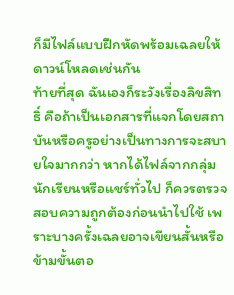ก็มีไฟล์แบบฝึกหัดพร้อมเฉลยให้ดาวน์โหลดเช่นกัน
ท้ายที่สุด ฉันเองก็ระวังเรื่องลิขสิทธิ์ คือถ้าเป็นเอกสารที่แจกโดยสถาบันหรือครูอย่างเป็นทางการจะสบายใจมากกว่า หากได้ไฟล์จากกลุ่มนักเรียนหรือแชร์ทั่วไป ก็ควรตรวจสอบความถูกต้องก่อนนำไปใช้ เพราะบางครั้งเฉลยอาจเขียนสั้นหรือข้ามขั้นตอ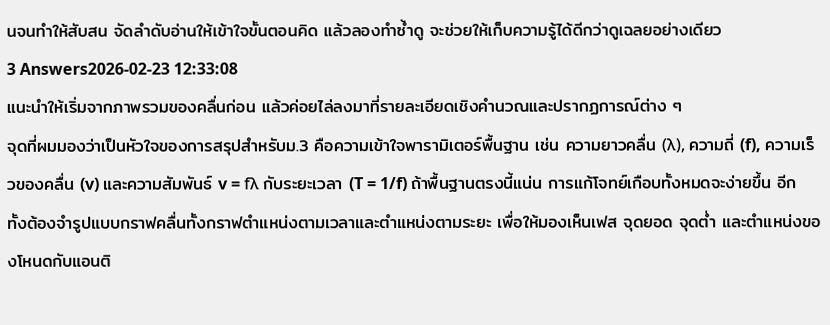นจนทำให้สับสน จัดลำดับอ่านให้เข้าใจขั้นตอนคิด แล้วลองทำซ้ำดู จะช่วยให้เก็บความรู้ได้ดีกว่าดูเฉลยอย่างเดียว
3 Answers2026-02-23 12:33:08
แนะนำให้เริ่มจากภาพรวมของคลื่นก่อน แล้วค่อยไล่ลงมาที่รายละเอียดเชิงคำนวณและปรากฏการณ์ต่าง ๆ
จุดที่ผมมองว่าเป็นหัวใจของการสรุปสำหรับม.3 คือความเข้าใจพารามิเตอร์พื้นฐาน เช่น ความยาวคลื่น (λ), ความถี่ (f), ความเร็วของคลื่น (v) และความสัมพันธ์ v = fλ กับระยะเวลา (T = 1/f) ถ้าพื้นฐานตรงนี้แน่น การแก้โจทย์เกือบทั้งหมดจะง่ายขึ้น อีกทั้งต้องจำรูปแบบกราฟคลื่นทั้งกราฟตำแหน่งตามเวลาและตำแหน่งตามระยะ เพื่อให้มองเห็นเฟส จุดยอด จุดต่ำ และตำแหน่งของโหนดกับแอนติ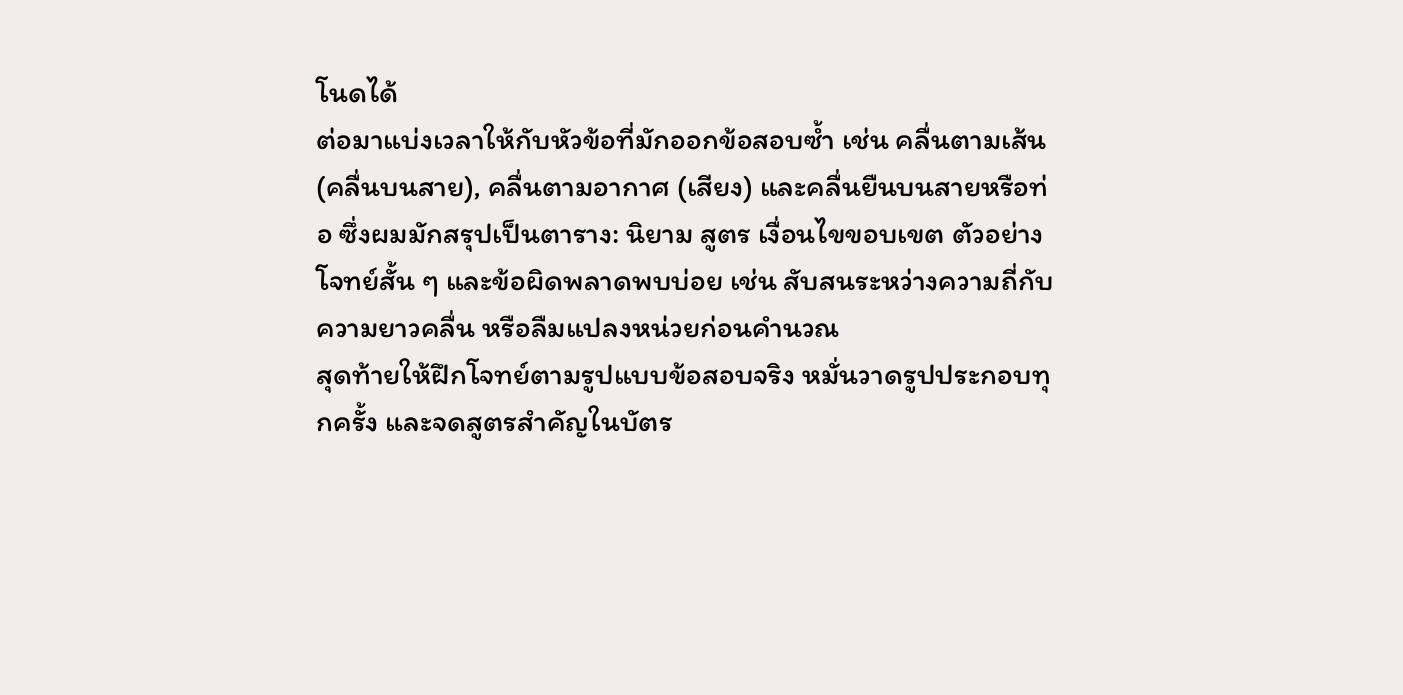โนดได้
ต่อมาแบ่งเวลาให้กับหัวข้อที่มักออกข้อสอบซ้ำ เช่น คลื่นตามเส้น (คลื่นบนสาย), คลื่นตามอากาศ (เสียง) และคลื่นยืนบนสายหรือท่อ ซึ่งผมมักสรุปเป็นตาราง: นิยาม สูตร เงื่อนไขขอบเขต ตัวอย่างโจทย์สั้น ๆ และข้อผิดพลาดพบบ่อย เช่น สับสนระหว่างความถี่กับความยาวคลื่น หรือลืมแปลงหน่วยก่อนคำนวณ
สุดท้ายให้ฝึกโจทย์ตามรูปแบบข้อสอบจริง หมั่นวาดรูปประกอบทุกครั้ง และจดสูตรสำคัญในบัตร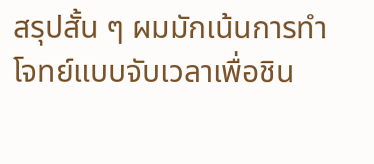สรุปสั้น ๆ ผมมักเน้นการทำโจทย์แบบจับเวลาเพื่อชิน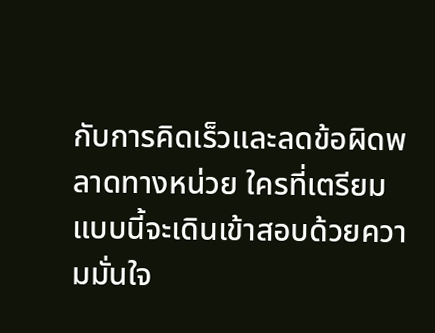กับการคิดเร็วและลดข้อผิดพลาดทางหน่วย ใครที่เตรียมแบบนี้จะเดินเข้าสอบด้วยความมั่นใจ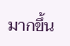มากขึ้น